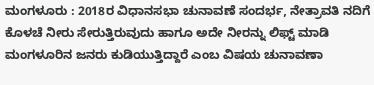ಮಂಗಳೂರು : 2018ರ ವಿಧಾನಸಭಾ ಚುನಾವಣೆ ಸಂದರ್ಭ, ನೇತ್ರಾವತಿ ನದಿಗೆ ಕೊಳಚೆ ನೀರು ಸೇರುತ್ತಿರುವುದು ಹಾಗೂ ಅದೇ ನೀರನ್ನು ಲಿಫ್ಟ್ ಮಾಡಿ ಮಂಗಳೂರಿನ ಜನರು ಕುಡಿಯುತ್ತಿದ್ದಾರೆ ಎಂಬ ವಿಷಯ ಚುನಾವಣಾ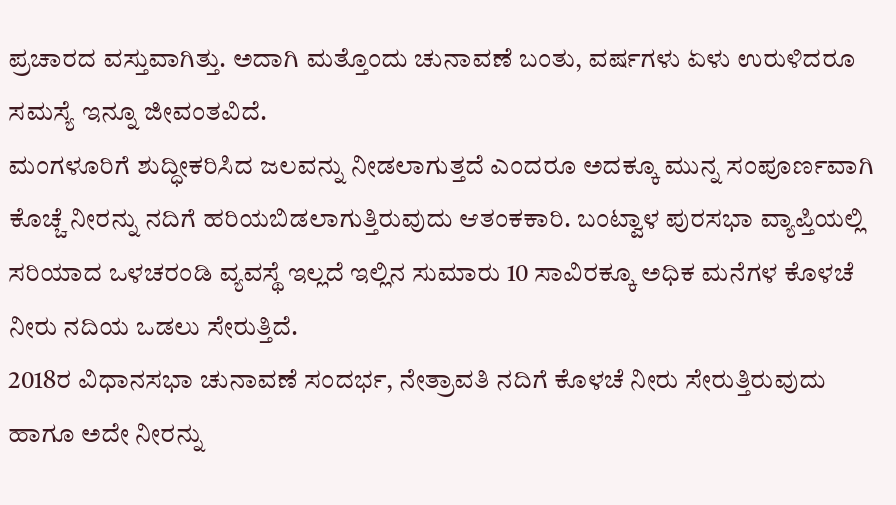ಪ್ರಚಾರದ ವಸ್ತುವಾಗಿತ್ತು. ಅದಾಗಿ ಮತ್ತೊಂದು ಚುನಾವಣೆ ಬಂತು, ವರ್ಷಗಳು ಏಳು ಉರುಳಿದರೂ ಸಮಸ್ಯೆ ಇನ್ನೂ ಜೀವಂತವಿದೆ.
ಮಂಗಳೂರಿಗೆ ಶುದ್ಧೀಕರಿಸಿದ ಜಲವನ್ನು ನೀಡಲಾಗುತ್ತದೆ ಎಂದರೂ ಅದಕ್ಕೂ ಮುನ್ನ ಸಂಪೂರ್ಣವಾಗಿ ಕೊಚ್ಚೆ ನೀರನ್ನು ನದಿಗೆ ಹರಿಯಬಿಡಲಾಗುತ್ತಿರುವುದು ಆತಂಕಕಾರಿ. ಬಂಟ್ವಾಳ ಪುರಸಭಾ ವ್ಯಾಪ್ತಿಯಲ್ಲಿ ಸರಿಯಾದ ಒಳಚರಂಡಿ ವ್ಯವಸ್ಥೆ ಇಲ್ಲದೆ ಇಲ್ಲಿನ ಸುಮಾರು 10 ಸಾವಿರಕ್ಕೂ ಅಧಿಕ ಮನೆಗಳ ಕೊಳಚೆ ನೀರು ನದಿಯ ಒಡಲು ಸೇರುತ್ತಿದೆ.
2018ರ ವಿಧಾನಸಭಾ ಚುನಾವಣೆ ಸಂದರ್ಭ, ನೇತ್ರಾವತಿ ನದಿಗೆ ಕೊಳಚೆ ನೀರು ಸೇರುತ್ತಿರುವುದು ಹಾಗೂ ಅದೇ ನೀರನ್ನು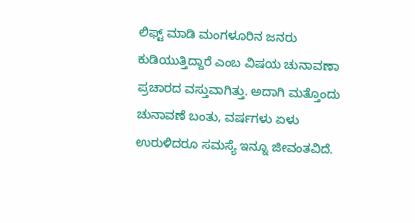ಲಿಫ್ಟ್ ಮಾಡಿ ಮಂಗಳೂರಿನ ಜನರು ಕುಡಿಯುತ್ತಿದ್ದಾರೆ ಎಂಬ ವಿಷಯ ಚುನಾವಣಾ ಪ್ರಚಾರದ ವಸ್ತುವಾಗಿತ್ತು. ಅದಾಗಿ ಮತ್ತೊಂದು ಚುನಾವಣೆ ಬಂತು, ವರ್ಷಗಳು ಏಳು ಉರುಳಿದರೂ ಸಮಸ್ಯೆ ಇನ್ನೂ ಜೀವಂತವಿದೆ.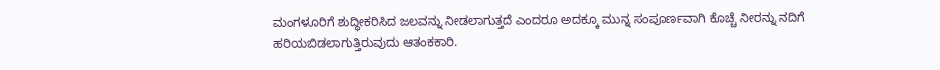ಮಂಗಳೂರಿಗೆ ಶುದ್ಧೀಕರಿಸಿದ ಜಲವನ್ನು ನೀಡಲಾಗುತ್ತದೆ ಎಂದರೂ ಅದಕ್ಕೂ ಮುನ್ನ ಸಂಪೂರ್ಣವಾಗಿ ಕೊಚ್ಚೆ ನೀರನ್ನು ನದಿಗೆ ಹರಿಯಬಿಡಲಾಗುತ್ತಿರುವುದು ಆತಂಕಕಾರಿ.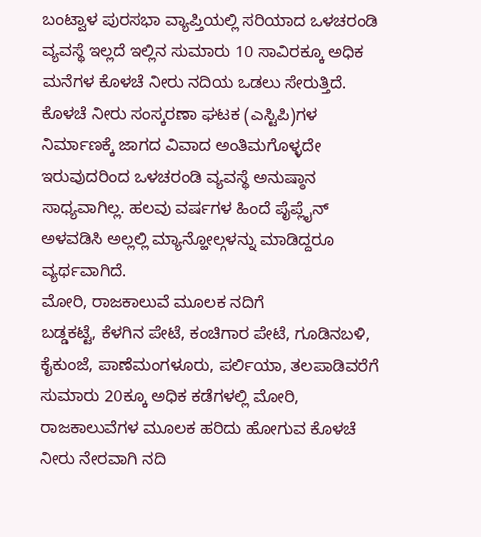ಬಂಟ್ವಾಳ ಪುರಸಭಾ ವ್ಯಾಪ್ತಿಯಲ್ಲಿ ಸರಿಯಾದ ಒಳಚರಂಡಿ ವ್ಯವಸ್ಥೆ ಇಲ್ಲದೆ ಇಲ್ಲಿನ ಸುಮಾರು 10 ಸಾವಿರಕ್ಕೂ ಅಧಿಕ ಮನೆಗಳ ಕೊಳಚೆ ನೀರು ನದಿಯ ಒಡಲು ಸೇರುತ್ತಿದೆ. ಕೊಳಚೆ ನೀರು ಸಂಸ್ಕರಣಾ ಘಟಕ (ಎಸ್ಟಿಪಿ)ಗಳ ನಿರ್ಮಾಣಕ್ಕೆ ಜಾಗದ ವಿವಾದ ಅಂತಿಮಗೊಳ್ಳದೇ ಇರುವುದರಿಂದ ಒಳಚರಂಡಿ ವ್ಯವಸ್ಥೆ ಅನುಷ್ಠಾನ ಸಾಧ್ಯವಾಗಿಲ್ಲ. ಹಲವು ವರ್ಷಗಳ ಹಿಂದೆ ಪೈಪ್ಲೈನ್ ಅಳವಡಿಸಿ ಅಲ್ಲಲ್ಲಿ ಮ್ಯಾನ್ಹೋಲ್ಗಳನ್ನು ಮಾಡಿದ್ದರೂ ವ್ಯರ್ಥವಾಗಿದೆ.
ಮೋರಿ, ರಾಜಕಾಲುವೆ ಮೂಲಕ ನದಿಗೆ
ಬಡ್ಡಕಟ್ಟೆ, ಕೆಳಗಿನ ಪೇಟೆ, ಕಂಚಿಗಾರ ಪೇಟೆ, ಗೂಡಿನಬಳಿ, ಕೈಕುಂಜೆ, ಪಾಣೆಮಂಗಳೂರು, ಪರ್ಲಿಯಾ, ತಲಪಾಡಿವರೆಗೆ ಸುಮಾರು 20ಕ್ಕೂ ಅಧಿಕ ಕಡೆಗಳಲ್ಲಿ ಮೋರಿ, ರಾಜಕಾಲುವೆಗಳ ಮೂಲಕ ಹರಿದು ಹೋಗುವ ಕೊಳಚೆ ನೀರು ನೇರವಾಗಿ ನದಿ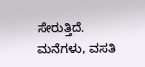ಸೇರುತ್ತಿದೆ.
ಮನೆಗಳು, ವಸತಿ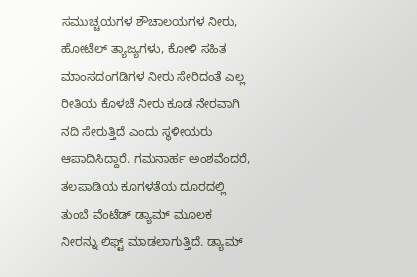ಸಮುಚ್ಚಯಗಳ ಶೌಚಾಲಯಗಳ ನೀರು, ಹೋಟೆಲ್ ತ್ಯಾಜ್ಯಗಳು, ಕೋಳಿ ಸಹಿತ ಮಾಂಸದಂಗಡಿಗಳ ನೀರು ಸೇರಿದಂತೆ ಎಲ್ಲ ರೀತಿಯ ಕೊಳಚೆ ನೀರು ಕೂಡ ನೇರವಾಗಿ ನದಿ ಸೇರುತ್ತಿದೆ ಎಂದು ಸ್ಥಳೀಯರು ಆಪಾದಿಸಿದ್ದಾರೆ. ಗಮನಾರ್ಹ ಅಂಶವೆಂದರೆ, ತಲಪಾಡಿಯ ಕೂಗಳತೆಯ ದೂರದಲ್ಲಿ ತುಂಬೆ ವೆಂಟೆಡ್ ಡ್ಯಾಮ್ ಮೂಲಕ ನೀರನ್ನು ಲಿಫ್ಟ್ ಮಾಡಲಾಗುತ್ತಿದೆ. ಡ್ಯಾಮ್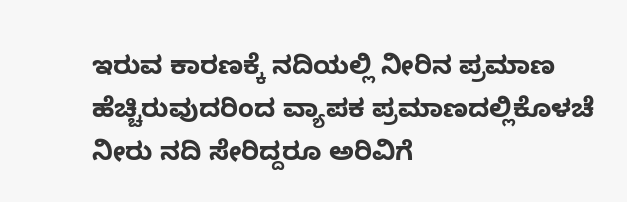ಇರುವ ಕಾರಣಕ್ಕೆ ನದಿಯಲ್ಲಿ ನೀರಿನ ಪ್ರಮಾಣ ಹೆಚ್ಚಿರುವುದರಿಂದ ವ್ಯಾಪಕ ಪ್ರಮಾಣದಲ್ಲಿಕೊಳಚೆ ನೀರು ನದಿ ಸೇರಿದ್ದರೂ ಅರಿವಿಗೆ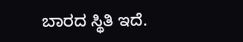ಬಾರದ ಸ್ಥಿತಿ ಇದೆ.